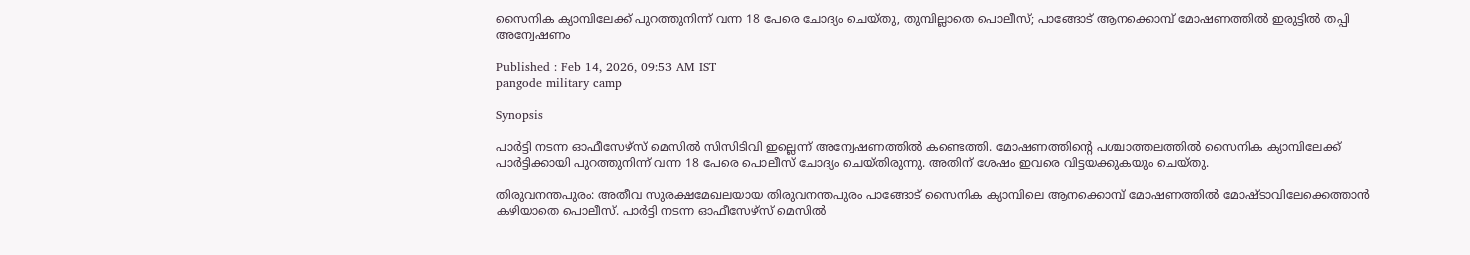സൈനിക ക്യാമ്പിലേക്ക് പുറത്തുനിന്ന് വന്ന 18 പേരെ ചോദ്യം ചെയ്തു, തുമ്പില്ലാതെ പൊലീസ്; പാങ്ങോട് ആനക്കൊമ്പ് മോഷണത്തിൽ ഇരുട്ടിൽ തപ്പി അന്വേഷണം

Published : Feb 14, 2026, 09:53 AM IST
pangode military camp

Synopsis

പാർട്ടി നടന്ന ഓഫീസേഴ്‌സ് മെസിൽ സിസിടിവി ഇല്ലെന്ന് അന്വേഷണത്തിൽ കണ്ടെത്തി. മോഷണത്തിന്റെ പശ്ചാത്തലത്തിൽ സൈനിക ക്യാമ്പിലേക്ക് പാർട്ടിക്കായി പുറത്തുനിന്ന് വന്ന 18 പേരെ പൊലീസ് ചോദ്യം ചെയ്തിരുന്നു. അതിന് ശേഷം ഇവരെ വിട്ടയക്കുകയും ചെയ്തു.

തിരുവനന്തപുരം: അതീവ സുരക്ഷമേഖലയായ തിരുവനന്തപുരം പാങ്ങോട് സൈനിക ക്യാമ്പിലെ ആനക്കൊമ്പ് മോഷണത്തിൽ മോഷ്ടാവിലേക്കെത്താൻ കഴിയാതെ പൊലീസ്. പാർട്ടി നടന്ന ഓഫീസേഴ്‌സ് മെസിൽ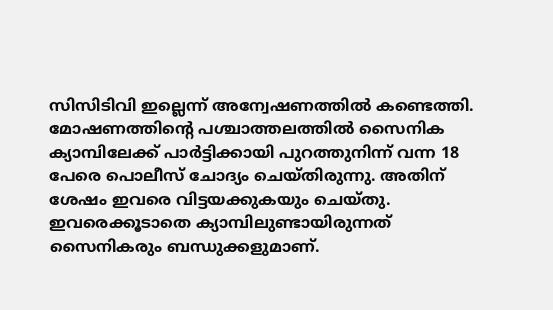സിസിടിവി ഇല്ലെന്ന് അന്വേഷണത്തിൽ കണ്ടെത്തി. മോഷണത്തിന്റെ പശ്ചാത്തലത്തിൽ സൈനിക ക്യാമ്പിലേക്ക് പാർട്ടിക്കായി പുറത്തുനിന്ന് വന്ന 18 പേരെ പൊലീസ് ചോദ്യം ചെയ്തിരുന്നു. അതിന് ശേഷം ഇവരെ വിട്ടയക്കുകയും ചെയ്തു. ഇവരെക്കൂടാതെ ക്യാമ്പിലുണ്ടായിരുന്നത് സൈനികരും ബന്ധുക്കളുമാണ്.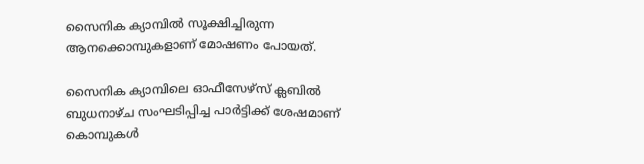സൈനിക ക്യാമ്പിൽ സൂക്ഷിച്ചിരുന്ന ആനക്കൊമ്പുകളാണ് മോഷണം പോയത്.

സൈനിക ക്യാമ്പിലെ ഓഫീസേഴ്സ് ക്ലബിൽ ബുധനാഴ്ച സംഘടിപ്പിച്ച പാർട്ടിക്ക് ശേഷമാണ് കൊമ്പുകള്‍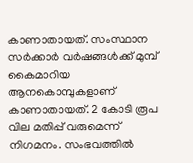കാണാതായത്. സംസ്ഥാന സർക്കാർ വർഷങ്ങള്‍ക്ക് മുമ്പ് കൈമാറിയ ആനകൊമ്പുകളാണ് കാണാതായത്. 2 കോടി രൂപ വില മതിപ്പ് വരുമെന്ന് നിഗമനം. സംഭവത്തില്‍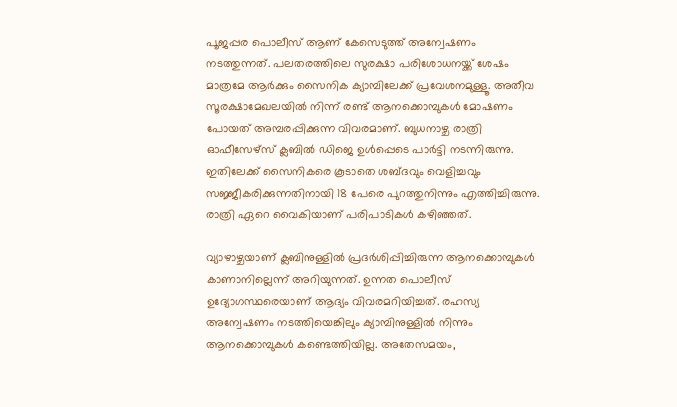പൂജപ്പര പൊലീസ് ആണ് കേസെടുത്ത് അന്വേഷണം നടത്തുന്നത്. പലതരത്തിലെ സുരക്ഷാ പരിശോധനയ്ക്ക് ശേഷം മാത്രമേ ആർക്കും സൈനിക ക്യാമ്പിലേക്ക് പ്രവേശനമുള്ളൂ. അതീവ സൂരക്ഷാമേഖലയിൽ നിന്ന് രണ്ട് ആനക്കൊമ്പുകൾ മോഷണം പോയത് അമ്പരപ്പിക്കുന്ന വിവരമാണ്. ബുധനാഴ്ച രാത്രി ഓഫീസേഴ്സ് ക്ലബിൽ ഡിജെ ഉള്‍പ്പെടെ പാർട്ടി നടന്നിരുന്നു. ഇതിലേക്ക് സൈനികരെ കൂടാതെ ശബ്ദവും വെളിച്ചവും സജ്ജീകരിക്കുന്നതിനായി 18 പേരെ പുറത്തുനിന്നും എത്തിച്ചിരുന്നു. രാത്രി ഏറെ വൈകിയാണ് പരിപാടികള്‍ കഴിഞ്ഞത്.

വ്യാഴാഴ്ചയാണ് ക്ലബിനുള്ളിൽ പ്രദർശിപ്പിച്ചിരുന്ന ആനക്കൊമ്പുകള്‍ കാണാനില്ലെന്ന് അറിയുന്നത്. ഉന്നത പൊലീസ് ഉദ്യോഗസ്ഥരെയാണ് ആദ്യം വിവരമറിയിച്ചത്. രഹസ്യ അന്വേഷണം നടത്തിയെങ്കിലും ക്യാമ്പിനുള്ളിൽ നിന്നും ആനക്കൊമ്പുകള്‍ കണ്ടെത്തിയില്ല. അതേസമയം,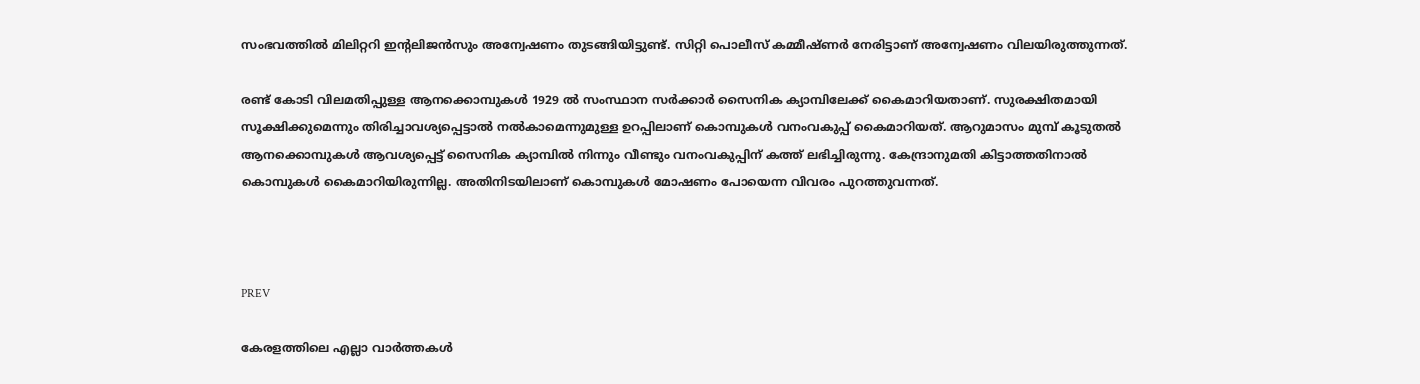സംഭവത്തിൽ മിലിറ്ററി ഇന്‍റലിജൻസും അന്വേഷണം തുടങ്ങിയിട്ടുണ്ട്. സിറ്റി പൊലീസ് കമ്മീഷ്ണർ നേരിട്ടാണ് അന്വേഷണം വിലയിരുത്തുന്നത്.

രണ്ട് കോടി വിലമതിപ്പുള്ള ആനക്കൊമ്പുകള്‍ 1929 ൽ സംസ്ഥാന സ‍ർക്കാ‍ർ സൈനിക ക്യാമ്പിലേക്ക് കൈമാറിയതാണ്. സുരക്ഷിതമായി സൂക്ഷിക്കുമെന്നും തിരിച്ചാവശ്യപ്പെട്ടാൽ നൽകാമെന്നുമുള്ള ഉറപ്പിലാണ് കൊമ്പുകള്‍ വനംവകുപ്പ് കൈമാറിയത്. ആറുമാസം മുമ്പ് കൂടുതൽ ആനക്കൊമ്പുകള്‍ ആവശ്യപ്പെട്ട് സൈനിക ക്യാമ്പിൽ നിന്നും വീണ്ടും വനംവകുപ്പിന് കത്ത് ലഭിച്ചിരുന്നു. കേന്ദ്രാനുമതി കിട്ടാത്തതിനാൽ കൊമ്പുകള്‍ കൈമാറിയിരുന്നില്ല. അതിനിടയിലാണ് കൊമ്പുകൾ മോഷണം പോയെന്ന വിവരം പുറത്തുവന്നത്.



PREV

കേരളത്തിലെ എല്ലാ വാർത്തകൾ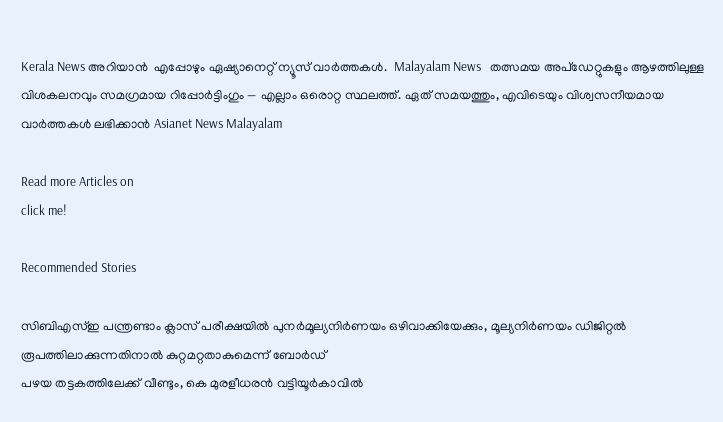Kerala News അറിയാൻ  എപ്പോഴും ഏഷ്യാനെറ്റ് ന്യൂസ് വാർത്തകൾ.  Malayalam News   തത്സമയ അപ്‌ഡേറ്റുകളും ആഴത്തിലുള്ള വിശകലനവും സമഗ്രമായ റിപ്പോർട്ടിംഗും — എല്ലാം ഒരൊറ്റ സ്ഥലത്ത്. ഏത് സമയത്തും, എവിടെയും വിശ്വസനീയമായ വാർത്തകൾ ലഭിക്കാൻ Asianet News Malayalam

Read more Articles on
click me!

Recommended Stories

സിബിഎസ്ഇ പന്ത്രണ്ടാം ക്ലാസ് പരീക്ഷയില്‍ പുനർമൂല്യനിർണയം ഒഴിവാക്കിയേക്കും, മൂല്യനിർണയം ഡിജിറ്റൽ രൂപത്തിലാക്കുന്നതിനാൽ കുറ്റമറ്റതാകുമെന്ന് ബോർഡ്
പഴയ തട്ടകത്തിലേക്ക് വീണ്ടും, കെ മുരളീധരൻ വട്ടിയൂർകാവിൽ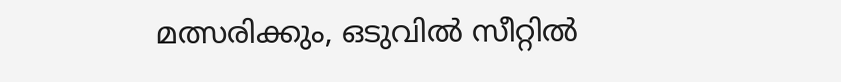മത്സരിക്കും, ഒടുവിൽ സീറ്റിൽ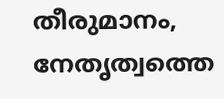തീരുമാനം, നേതൃത്വത്തെ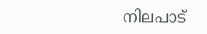നിലപാട്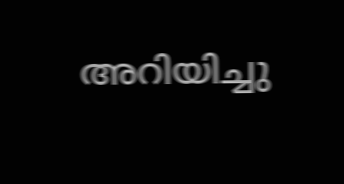അറിയിച്ചു